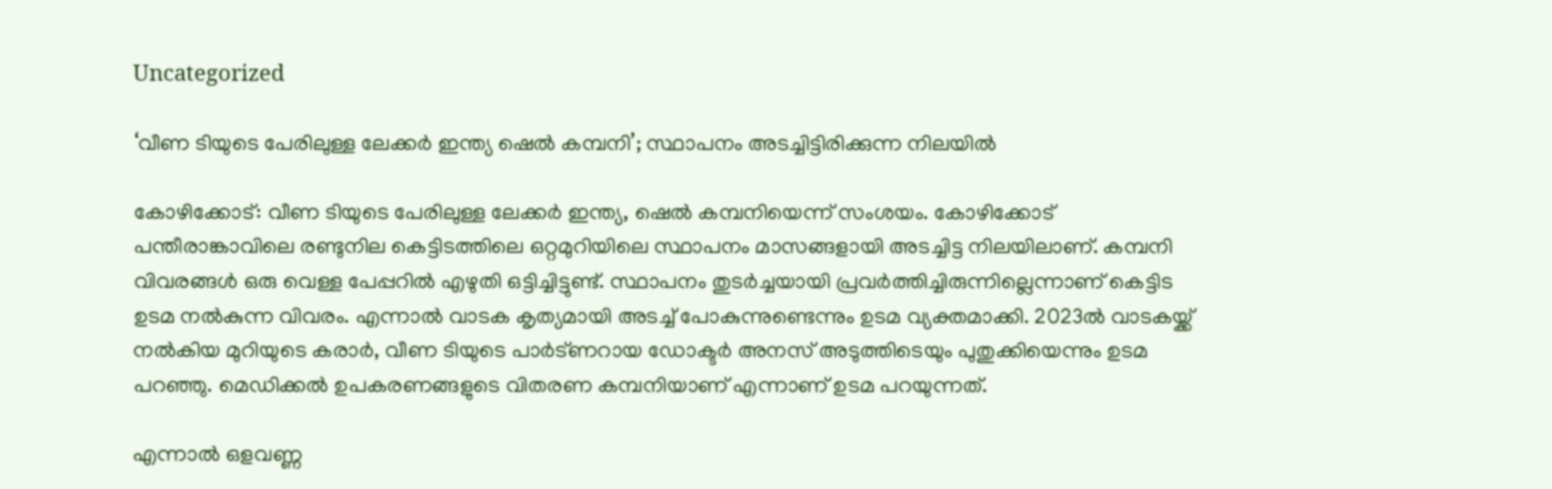Uncategorized

‘വീണ ടിയുടെ പേരിലുള്ള ലേക്കർ ഇന്ത്യ ഷെൽ കമ്പനി’; സ്ഥാപനം അടച്ചിട്ടിരിക്കുന്ന നിലയിൽ

കോഴിക്കോട്: വീണ ടിയുടെ പേരിലുള്ള ലേക്കര്‍ ഇന്ത്യ, ഷെല്‍ കമ്പനിയെന്ന് സംശയം. കോഴിക്കോട് പന്തീരാങ്കാവിലെ രണ്ടുനില കെട്ടിടത്തിലെ ഒറ്റമുറിയിലെ സ്ഥാപനം മാസങ്ങളായി അടച്ചിട്ട നിലയിലാണ്. കമ്പനി വിവരങ്ങള്‍ ഒരു വെള്ള പേപ്പറില്‍ എഴുതി ഒട്ടിച്ചിട്ടുണ്ട്. സ്ഥാപനം തുടര്‍ച്ചയായി പ്രവര്‍ത്തിച്ചിരുന്നില്ലെന്നാണ് കെട്ടിട ഉടമ നല്‍കുന്ന വിവരം. എന്നാല്‍ വാടക കൃത്യമായി അടച്ച് പോകുന്നുണ്ടെന്നും ഉടമ വ്യക്തമാക്കി. 2023ല്‍ വാടകയ്ക്ക് നല്‍കിയ മുറിയുടെ കരാര്‍, വീണ ടിയുടെ പാര്‍ട്ണറായ ഡോക്ടര്‍ അനസ് അടുത്തിടെയും പുതുക്കിയെന്നും ഉടമ പറഞ്ഞു. മെഡിക്കല്‍ ഉപകരണങ്ങളുടെ വിതരണ കമ്പനിയാണ് എന്നാണ് ഉടമ പറയുന്നത്.

എന്നാല്‍ ഒളവണ്ണ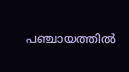പഞ്ചായത്തില്‍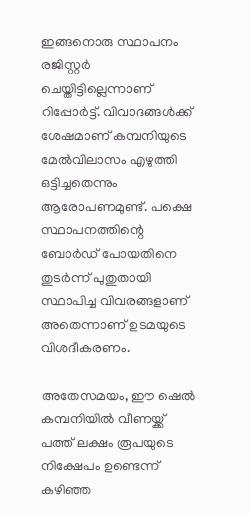ഇങ്ങനൊരു സ്ഥാപനം രജിസ്റ്റര്‍ ചെയ്തിട്ടില്ലെന്നാണ് റിപ്പോര്‍ട്ട്. വിവാദങ്ങള്‍ക്ക് ശേഷമാണ് കമ്പനിയുടെ മേല്‍വിലാസം എഴുത്തി ഒട്ടിച്ചതെന്നും ആരോപണമുണ്ട്. പക്ഷെ സ്ഥാപനത്തിന്റെ ബോര്‍ഡ് പോയതിനെ തുടര്‍ന്ന് പുതുതായി സ്ഥാപിച്ച വിവരങ്ങളാണ് അതെന്നാണ് ഉടമയുടെ വിശദീകരണം.

അതേസമയം, ഈ ഷെല്‍ കമ്പനിയില്‍ വീണയ്ക്ക് പത്ത് ലക്ഷം രൂപയുടെ നിക്ഷേപം ഉണ്ടെന്ന് കഴിഞ്ഞ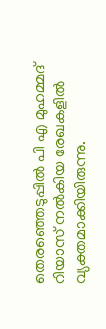തെരഞ്ഞെടുപ്പില്‍ പി എ മുഹമ്മദ് റിയാസ് നല്‍കിയ രേഖകളില്‍ വ്യക്തമാക്കിയിരുന്നു.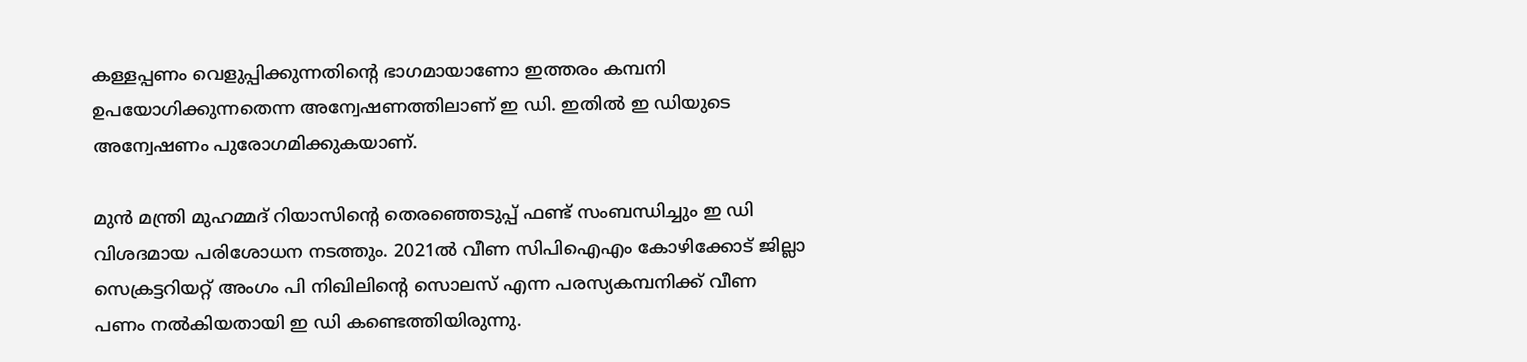കള്ളപ്പണം വെളുപ്പിക്കുന്നതിന്റെ ഭാഗമായാണോ ഇത്തരം കമ്പനി ഉപയോഗിക്കുന്നതെന്ന അന്വേഷണത്തിലാണ് ഇ ഡി. ഇതില്‍ ഇ ഡിയുടെ അന്വേഷണം പുരോഗമിക്കുകയാണ്.

മുന്‍ മന്ത്രി മുഹമ്മദ് റിയാസിന്റെ തെരഞ്ഞെടുപ്പ് ഫണ്ട് സംബന്ധിച്ചും ഇ ഡി വിശദമായ പരിശോധന നടത്തും. 2021ല്‍ വീണ സിപിഐഎം കോഴിക്കോട് ജില്ലാ സെക്രട്ടറിയറ്റ് അംഗം പി നിഖിലിന്റെ സൊലസ് എന്ന പരസ്യകമ്പനിക്ക് വീണ പണം നല്‍കിയതായി ഇ ഡി കണ്ടെത്തിയിരുന്നു.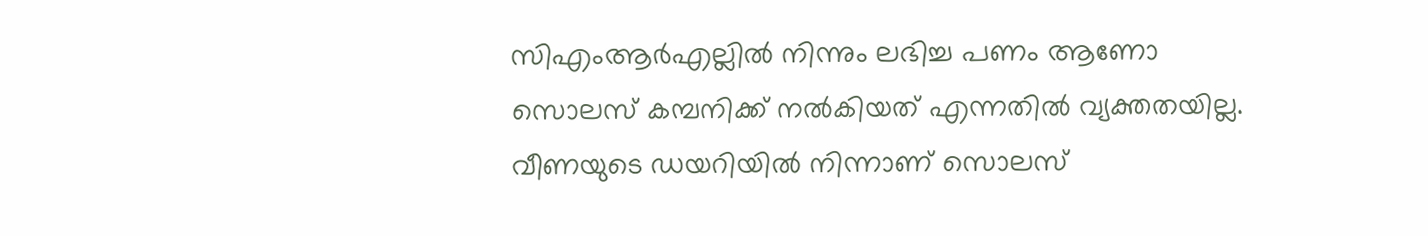സിഎംആര്‍എല്ലില്‍ നിന്നും ലഭിച്ച പണം ആണോ സൊലസ് കമ്പനിക്ക് നല്‍കിയത് എന്നതില്‍ വ്യക്തതയില്ല. വീണയുടെ ഡയറിയില്‍ നിന്നാണ് സൊലസ്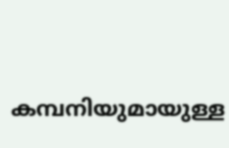കമ്പനിയുമായുള്ള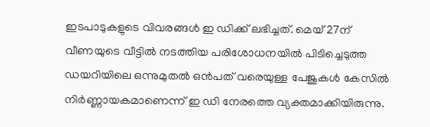ഇടപാടുകളുടെ വിവരങ്ങള്‍ ഇ ഡിക്ക് ലഭിച്ചത്. മെയ് 27ന് വീണയുടെ വീട്ടില്‍ നടത്തിയ പരിശോധനയില്‍ പിടിച്ചെടുത്ത ഡയറിയിലെ ഒന്നുമുതല്‍ ഒന്‍പത് വരെയുള്ള പേജുകള്‍ കേസില്‍ നിര്‍ണ്ണായകമാണെന്ന് ഇ ഡി നേരത്തെ വ്യക്തമാക്കിയിരുന്നു.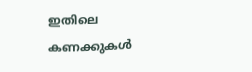ഇതിലെ കണക്കുകള്‍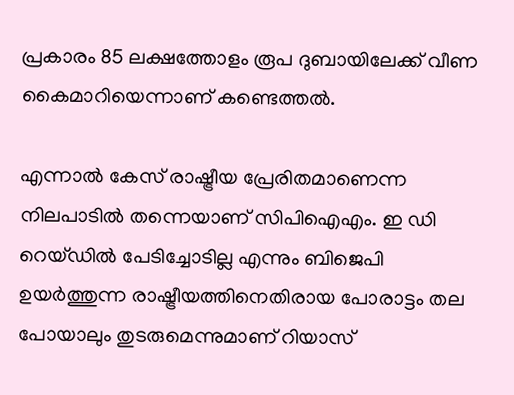പ്രകാരം 85 ലക്ഷത്തോളം രൂപ ദുബായിലേക്ക് വീണ കൈമാറിയെന്നാണ് കണ്ടെത്തല്‍.

എന്നാൽ കേസ് രാഷ്ട്രീയ പ്രേരിതമാണെന്ന നിലപാടില്‍ തന്നെയാണ് സിപിഐഎം. ഇ ഡി റെയ്ഡില്‍ പേടിച്ചോടില്ല എന്നും ബിജെപി ഉയര്‍ത്തുന്ന രാഷ്ട്രീയത്തിനെതിരായ പോരാട്ടം തല പോയാലും തുടരുമെന്നുമാണ് റിയാസ്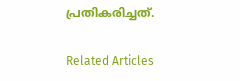പ്രതികരിച്ചത്.

Related Articles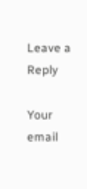Leave a Reply

Your email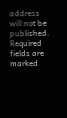address will not be published. Required fields are marked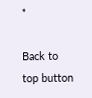*

Back to top button